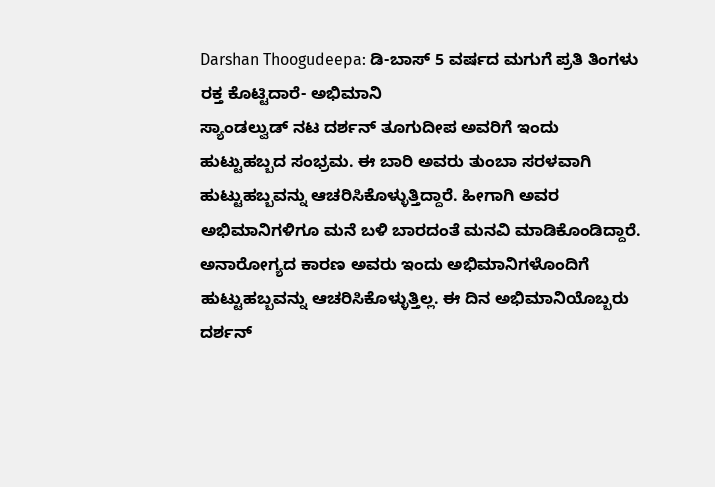Darshan Thoogudeepa: ಡಿ-ಬಾಸ್ 5 ವರ್ಷದ ಮಗುಗೆ ಪ್ರತಿ ತಿಂಗಳು ರಕ್ತ ಕೊಟ್ಟಿದಾರೆ- ಅಭಿಮಾನಿ
ಸ್ಯಾಂಡಲ್ವುಡ್ ನಟ ದರ್ಶನ್ ತೂಗುದೀಪ ಅವರಿಗೆ ಇಂದು ಹುಟ್ಟುಹಬ್ಬದ ಸಂಭ್ರಮ. ಈ ಬಾರಿ ಅವರು ತುಂಬಾ ಸರಳವಾಗಿ ಹುಟ್ಟುಹಬ್ಬವನ್ನು ಆಚರಿಸಿಕೊಳ್ಳುತ್ತಿದ್ದಾರೆ. ಹೀಗಾಗಿ ಅವರ ಅಭಿಮಾನಿಗಳಿಗೂ ಮನೆ ಬಳಿ ಬಾರದಂತೆ ಮನವಿ ಮಾಡಿಕೊಂಡಿದ್ದಾರೆ. ಅನಾರೋಗ್ಯದ ಕಾರಣ ಅವರು ಇಂದು ಅಭಿಮಾನಿಗಳೊಂದಿಗೆ ಹುಟ್ಟುಹಬ್ಬವನ್ನು ಆಚರಿಸಿಕೊಳ್ಳುತ್ತಿಲ್ಲ. ಈ ದಿನ ಅಭಿಮಾನಿಯೊಬ್ಬರು ದರ್ಶನ್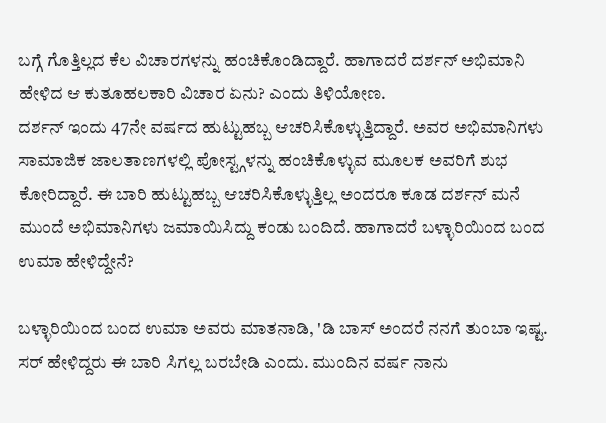ಬಗ್ಗೆ ಗೊತ್ತಿಲ್ಲದ ಕೆಲ ವಿಚಾರಗಳನ್ನು ಹಂಚಿಕೊಂಡಿದ್ದಾರೆ. ಹಾಗಾದರೆ ದರ್ಶನ್ ಅಭಿಮಾನಿ ಹೇಳಿದ ಆ ಕುತೂಹಲಕಾರಿ ವಿಚಾರ ಏನು? ಎಂದು ತಿಳಿಯೋಣ.
ದರ್ಶನ್ ಇಂದು 47ನೇ ವರ್ಷದ ಹುಟ್ಟುಹಬ್ಬ ಆಚರಿಸಿಕೊಳ್ಳುತ್ತಿದ್ದಾರೆ. ಅವರ ಅಭಿಮಾನಿಗಳು ಸಾಮಾಜಿಕ ಜಾಲತಾಣಗಳಲ್ಲಿ ಪೋಸ್ಟ್ಗಳನ್ನು ಹಂಚಿಕೊಳ್ಳುವ ಮೂಲಕ ಅವರಿಗೆ ಶುಭ ಕೋರಿದ್ದಾರೆ. ಈ ಬಾರಿ ಹುಟ್ಟುಹಬ್ಬ ಆಚರಿಸಿಕೊಳ್ಳುತ್ತಿಲ್ಲ ಅಂದರೂ ಕೂಡ ದರ್ಶನ್ ಮನೆ ಮುಂದೆ ಅಭಿಮಾನಿಗಳು ಜಮಾಯಿಸಿದ್ದು ಕಂಡು ಬಂದಿದೆ. ಹಾಗಾದರೆ ಬಳ್ಳಾರಿಯಿಂದ ಬಂದ ಉಮಾ ಹೇಳಿದ್ದೇನೆ?

ಬಳ್ಳಾರಿಯಿಂದ ಬಂದ ಉಮಾ ಅವರು ಮಾತನಾಡಿ, 'ಡಿ ಬಾಸ್ ಅಂದರೆ ನನಗೆ ತುಂಬಾ ಇಷ್ಟ. ಸರ್ ಹೇಳಿದ್ದರು ಈ ಬಾರಿ ಸಿಗಲ್ಲ ಬರಬೇಡಿ ಎಂದು. ಮುಂದಿನ ವರ್ಷ ನಾನು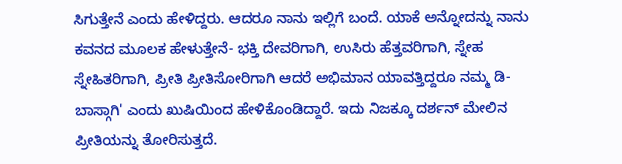ಸಿಗುತ್ತೇನೆ ಎಂದು ಹೇಳಿದ್ದರು. ಆದರೂ ನಾನು ಇಲ್ಲಿಗೆ ಬಂದೆ. ಯಾಕೆ ಅನ್ನೋದನ್ನು ನಾನು ಕವನದ ಮೂಲಕ ಹೇಳುತ್ತೇನೆ- ಭಕ್ತಿ ದೇವರಿಗಾಗಿ, ಉಸಿರು ಹೆತ್ತವರಿಗಾಗಿ, ಸ್ನೇಹ ಸ್ನೇಹಿತರಿಗಾಗಿ, ಪ್ರೀತಿ ಪ್ರೀತಿಸೋರಿಗಾಗಿ ಆದರೆ ಅಭಿಮಾನ ಯಾವತ್ತಿದ್ದರೂ ನಮ್ಮ ಡಿ-ಬಾಸ್ಗಾಗಿ' ಎಂದು ಖುಷಿಯಿಂದ ಹೇಳಿಕೊಂಡಿದ್ದಾರೆ. ಇದು ನಿಜಕ್ಕೂ ದರ್ಶನ್ ಮೇಲಿನ ಪ್ರೀತಿಯನ್ನು ತೋರಿಸುತ್ತದೆ.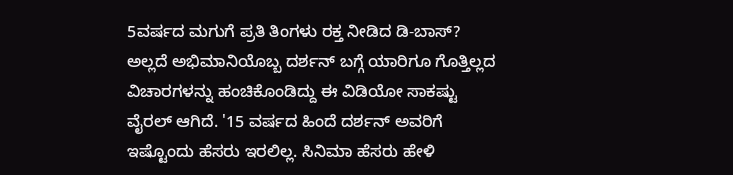5ವರ್ಷದ ಮಗುಗೆ ಪ್ರತಿ ತಿಂಗಳು ರಕ್ತ ನೀಡಿದ ಡಿ-ಬಾಸ್?
ಅಲ್ಲದೆ ಅಭಿಮಾನಿಯೊಬ್ಬ ದರ್ಶನ್ ಬಗ್ಗೆ ಯಾರಿಗೂ ಗೊತ್ತಿಲ್ಲದ ವಿಚಾರಗಳನ್ನು ಹಂಚಿಕೊಂಡಿದ್ದು ಈ ವಿಡಿಯೋ ಸಾಕಷ್ಟು ವೈರಲ್ ಆಗಿದೆ. '15 ವರ್ಷದ ಹಿಂದೆ ದರ್ಶನ್ ಅವರಿಗೆ ಇಷ್ಟೊಂದು ಹೆಸರು ಇರಲಿಲ್ಲ. ಸಿನಿಮಾ ಹೆಸರು ಹೇಳಿ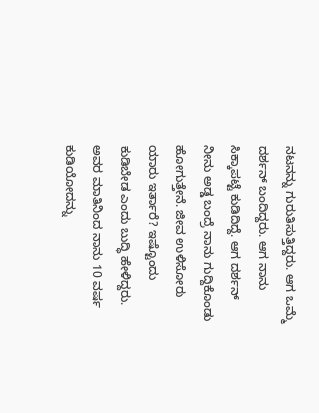ನಟನನ್ನು ಗುರುತಿಸುತ್ತಿದ್ದರು. ಆಗ ಒಮ್ಮೆ ದರ್ಶನ್ ಬಂದಿದ್ದರು. ಆಗ ನಾನು ಸಿಕ್ಕಾಪಟ್ಟೆ ಕುಡಿದಿದ್ದೆ. ಆಗ ದರ್ಶನ್ ನೀನು ಅಡ್ಡ ಬಂದ್ರೆ ನಾನು ಗುದ್ದಿಕೊಂಡು ಹೋಗುತ್ತೇನೆ. ಜೀವ ಉಳಿಸೋರು ಯಾರು ಇರ್ತಾರೆ? ಇಷ್ಟೊಂದು ಕುಡಿಬೇಡ ಎಂದು ಬುದ್ಧಿ ಹೇಳಿದ್ದರು. ಅವರ ಮಾತಿನಿಂದ ನಾನು 10 ವರ್ಷ ಕುಡಿಯೋದನ್ನು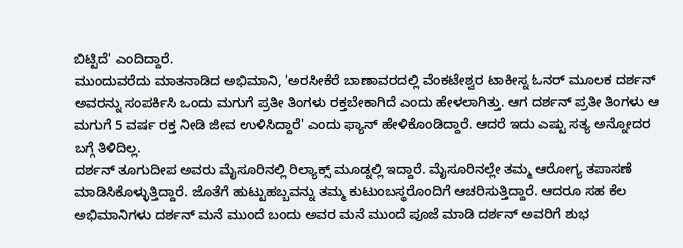ಬಿಟ್ಟಿದೆ' ಎಂದಿದ್ದಾರೆ.
ಮುಂದುವರೆದು ಮಾತನಾಡಿದ ಅಭಿಮಾನಿ, 'ಅರಸೀಕೆರೆ ಬಾಣಾವರದಲ್ಲಿ ವೆಂಕಟೇಶ್ವರ ಟಾಕೀಸ್ನ ಓನರ್ ಮೂಲಕ ದರ್ಶನ್ ಅವರನ್ನು ಸಂಪರ್ಕಿಸಿ ಒಂದು ಮಗುಗೆ ಪ್ರತೀ ತಿಂಗಳು ರಕ್ತಬೇಕಾಗಿದೆ ಎಂದು ಹೇಳಲಾಗಿತ್ತು. ಆಗ ದರ್ಶನ್ ಪ್ರತೀ ತಿಂಗಳು ಆ ಮಗುಗೆ 5 ವರ್ಷ ರಕ್ತ ನೀಡಿ ಜೀವ ಉಳಿಸಿದ್ದಾರೆ' ಎಂದು ಫ್ಯಾನ್ ಹೇಳಿಕೊಂಡಿದ್ದಾರೆ. ಆದರೆ ಇದು ಎಷ್ಟು ಸತ್ಯ ಅನ್ನೋದರ ಬಗ್ಗೆ ತಿಳಿದಿಲ್ಲ.
ದರ್ಶನ್ ತೂಗುದೀಪ ಅವರು ಮೈಸೂರಿನಲ್ಲಿ ರಿಲ್ಯಾಕ್ಸ್ ಮೂಡ್ನಲ್ಲಿ ಇದ್ದಾರೆ. ಮೈಸೂರಿನಲ್ಲೇ ತಮ್ಮ ಆರೋಗ್ಯ ತಪಾಸಣೆ ಮಾಡಿಸಿಕೊಳ್ಳುತ್ತಿದ್ದಾರೆ. ಜೊತೆಗೆ ಹುಟ್ಟುಹಬ್ಬವನ್ನು ತಮ್ಮ ಕುಟುಂಬಸ್ಥರೊಂದಿಗೆ ಆಚರಿಸುತ್ತಿದ್ದಾರೆ. ಆದರೂ ಸಹ ಕೆಲ ಅಭಿಮಾನಿಗಳು ದರ್ಶನ್ ಮನೆ ಮುಂದೆ ಬಂದು ಅವರ ಮನೆ ಮುಂದೆ ಪೂಜೆ ಮಾಡಿ ದರ್ಶನ್ ಅವರಿಗೆ ಶುಭ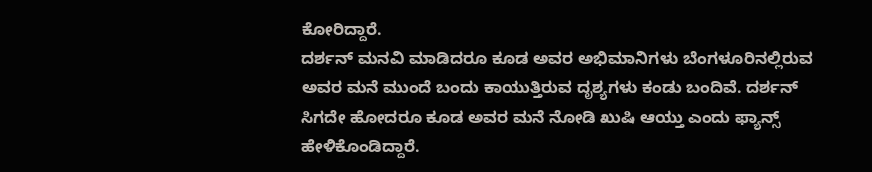ಕೋರಿದ್ದಾರೆ.
ದರ್ಶನ್ ಮನವಿ ಮಾಡಿದರೂ ಕೂಡ ಅವರ ಅಭಿಮಾನಿಗಳು ಬೆಂಗಳೂರಿನಲ್ಲಿರುವ ಅವರ ಮನೆ ಮುಂದೆ ಬಂದು ಕಾಯುತ್ತಿರುವ ದೃಶ್ಯಗಳು ಕಂಡು ಬಂದಿವೆ. ದರ್ಶನ್ ಸಿಗದೇ ಹೋದರೂ ಕೂಡ ಅವರ ಮನೆ ನೋಡಿ ಖುಷಿ ಆಯ್ತು ಎಂದು ಫ್ಯಾನ್ಸ್ ಹೇಳಿಕೊಂಡಿದ್ದಾರೆ.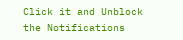Click it and Unblock the Notifications